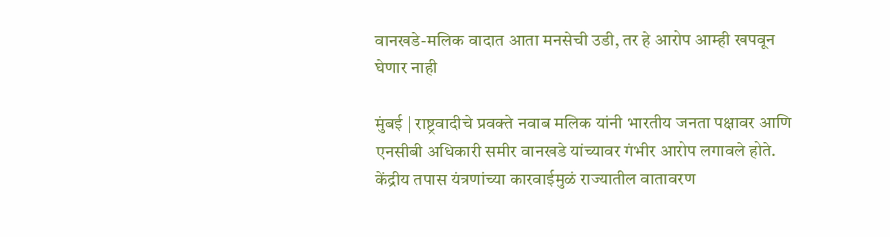वानखडे-मलिक वादात आता मनसेची उडी, तर हे आरोप आम्ही खपवून घेणार नाही

मुंबई | राष्ट्रवादीचे प्रवक्ते नवाब मलिक यांनी भारतीय जनता पक्षावर आणि एनसीबी अधिकारी समीर वानखडे यांच्यावर गंभीर आरोप लगावले होते. केंद्रीय तपास यंत्रणांच्या कारवाईमुळं राज्यातील वातावरण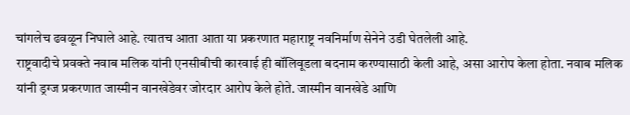चांगलेच ढवळून निघाले आहे. त्यातच आता आता या प्रकरणात महाराष्ट्र नवनिर्माण सेनेने उडी घेतलेली आहे.
राष्ट्रवादीचे प्रवक्ते नवाब मलिक यांनी एनसीबीची कारवाई ही बॉलिवूडला बदनाम करण्यासाठी केली आहे, असा आरोप केला होता. नवाब मलिक यांनी ड्रग्ज प्रकरणात जास्मीन वानखेडेवर जोरदार आरोप केले होते. जास्मीन वानखेडे आणि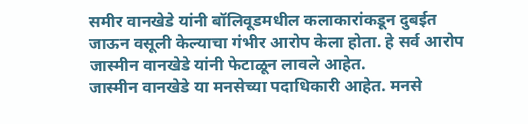समीर वानखेडे यांनी बॉलिवूडमधील कलाकारांकडून दुबईत जाऊन वसूली केल्याचा गंभीर आरोप केला होता. हे सर्व आरोप जास्मीन वानखेडे यांनी फेटाळून लावले आहेत.
जास्मीन वानखेडे या मनसेच्या पदाधिकारी आहेत. मनसे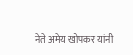नेते अमेय खोपकर यांनी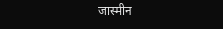जास्मीन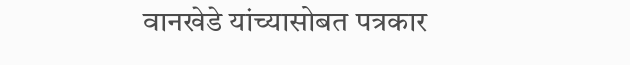वानखेडे यांच्यासोबत पत्रकार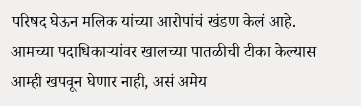परिषद घेऊन मलिक यांच्या आरोपांचं खंडण केलं आहे. आमच्या पदाधिकाऱ्यांवर खालच्या पातळीची टीका केल्यास आम्ही खपवून घेणार नाही, असं अमेय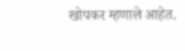खोपकर म्हणाले आहेत.